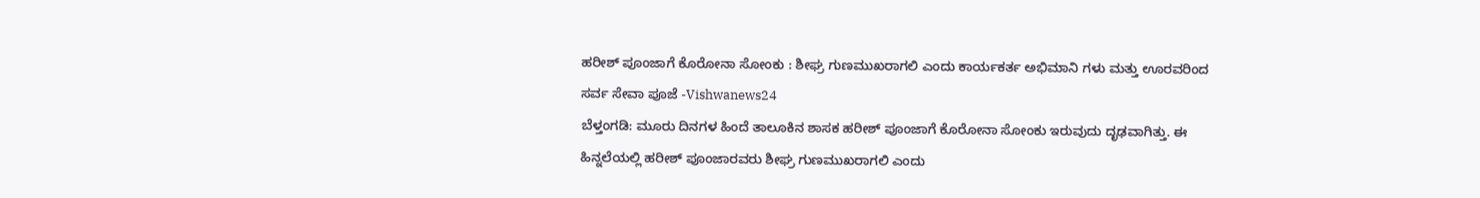ಹರೀಶ್ ಪೂಂಜಾಗೆ ಕೊರೋನಾ ಸೋಂಕು : ಶೀಘ್ರ ಗುಣಮುಖರಾಗಲಿ ಎಂದು ಕಾರ್ಯಕರ್ತ ಅಭಿಮಾನಿ ಗಳು ಮತ್ತು ಊರವರಿಂದ ಸರ್ವ ಸೇವಾ ಪೂಜೆ -Vishwanews24
ಬೆಳ್ತಂಗಡಿ: ಮೂರು ದಿನಗಳ ಹಿಂದೆ ತಾಲೂಕಿನ ಶಾಸಕ ಹರೀಶ್ ಪೂಂಜಾಗೆ ಕೊರೋನಾ ಸೋಂಕು ಇರುವುದು ದೃಢವಾಗಿತ್ತು. ಈ ಹಿನ್ನಲೆಯಲ್ಲಿ ಹರೀಶ್ ಪೂಂಜಾರವರು ಶೀಘ್ರ ಗುಣಮುಖರಾಗಲಿ ಎಂದು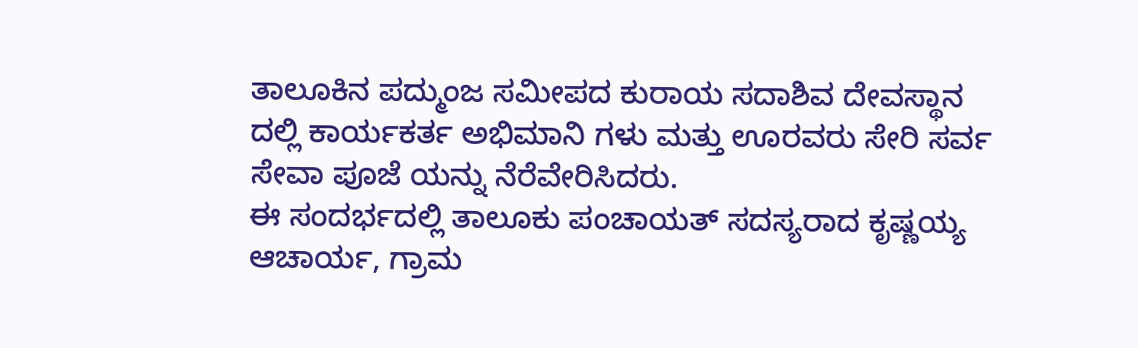ತಾಲೂಕಿನ ಪದ್ಮುಂಜ ಸಮೀಪದ ಕುರಾಯ ಸದಾಶಿವ ದೇವಸ್ಥಾನ ದಲ್ಲಿ ಕಾರ್ಯಕರ್ತ ಅಭಿಮಾನಿ ಗಳು ಮತ್ತು ಊರವರು ಸೇರಿ ಸರ್ವ ಸೇವಾ ಪೂಜೆ ಯನ್ನು ನೆರೆವೇರಿಸಿದರು.
ಈ ಸಂದರ್ಭದಲ್ಲಿ ತಾಲೂಕು ಪಂಚಾಯತ್ ಸದಸ್ಯರಾದ ಕೃಷ್ಣಯ್ಯ ಆಚಾರ್ಯ, ಗ್ರಾಮ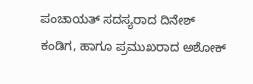ಪಂಚಾಯತ್ ಸದಸ್ಯರಾದ ದಿನೇಶ್ ಕಂಡಿಗ, ಹಾಗೂ ಪ್ರಮುಖರಾದ ಅಶೋಕ್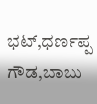ಭಟ್,ಧರ್ಣಪ್ಪ ಗೌಡ,ಬಾಬು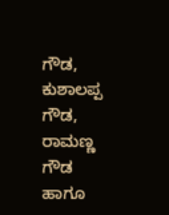ಗೌಡ, ಕುಶಾಲಪ್ಪ ಗೌಡ, ರಾಮಣ್ಣ ಗೌಡ ಹಾಗೂ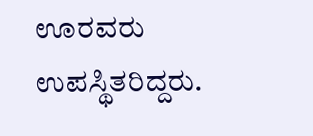ಊರವರು ಉಪಸ್ಥಿತರಿದ್ದರು.